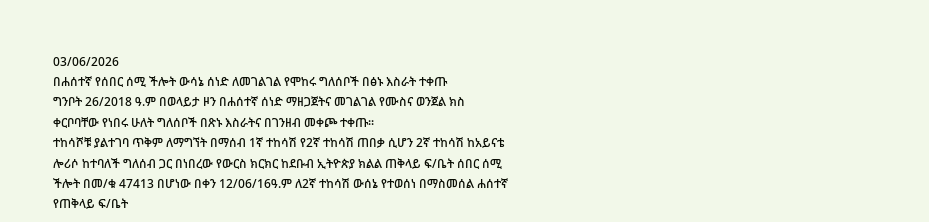03/06/2026
በሐሰተኛ የሰበር ሰሚ ችሎት ውሳኔ ሰነድ ለመገልገል የሞከሩ ግለሰቦች በፅኑ እስራት ተቀጡ
ግንቦት 26/2018 ዓ.ም በወላይታ ዞን በሐሰተኛ ሰነድ ማዘጋጀትና መገልገል የሙስና ወንጀል ክስ ቀርቦባቸው የነበሩ ሁለት ግለሰቦች በጽኑ እስራትና በገንዘብ መቀጮ ተቀጡ፡፡
ተከሳሾቹ ያልተገባ ጥቅም ለማግኘት በማሰብ 1ኛ ተከሳሽ የ2ኛ ተከሳሽ ጠበቃ ሲሆን 2ኛ ተከሳሽ ከአይናቴ ሎሪሶ ከተባለች ግለሰብ ጋር በነበረው የውርስ ክርክር ከደቡብ ኢትዮጵያ ክልል ጠቅላይ ፍ/ቤት ሰበር ሰሚ ችሎት በመ/ቁ 47413 በሆነው በቀን 12/06/16ዓ.ም ለ2ኛ ተከሳሽ ውሰኔ የተወሰነ በማስመሰል ሐሰተኛ የጠቅላይ ፍ/ቤት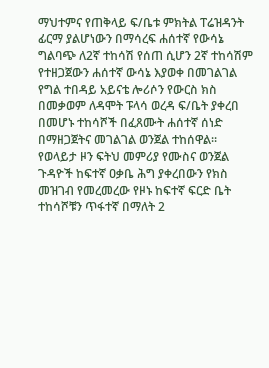ማህተምና የጠቅላይ ፍ/ቤቱ ምክትል ፐሬዝዳንት ፊርማ ያልሆነውን በማሳረፍ ሐሰተኛ የውሳኔ ግልባጭ ለ2ኛ ተከሳሽ የሰጠ ሲሆን 2ኛ ተከሳሽም የተዘጋጀውን ሐሰተኛ ውሳኔ እያወቀ በመገልገል የግል ተበዳይ አይናቴ ሎሪሶን የውርስ ክስ በመቃወም ለዳሞት ፑላሳ ወረዳ ፍ/ቤት ያቀረበ በመሆኑ ተከሳሾች በፈጸሙት ሐሰተኛ ሰነድ በማዘጋጀትና መገልገል ወንጀል ተከሰዋል፡፡
የወላይታ ዞን ፍትህ መምሪያ የሙስና ወንጀል ጉዳዮች ከፍተኛ ዐቃቤ ሕግ ያቀረበውን የክስ መዝገብ የመረመረው የዞኑ ከፍተኛ ፍርድ ቤት ተከሳሾቹን ጥፋተኛ በማለት 2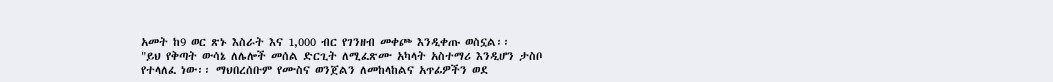አመት ከ9 ወር ጽኑ እስራት እና 1,000 ብር የገንዘብ መቀጮ እንዲቀጡ ወስኗል፡፡
"ይህ የቅጣት ውሳኔ ለሌሎች መሰል ድርጊት ለሚፈጽሙ አካላት አስተማሪ እንዲሆን ታስቦ የተላለፈ ነው፡፡ ማህበረሰቡም የሙስና ወንጀልን ለመከላከልና አጥፊዎችን ወደ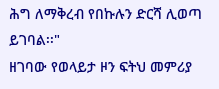ሕግ ለማቅረብ የበኩሉን ድርሻ ሊወጣ ይገባል፡፡"
ዘገባው የወላይታ ዞን ፍትህ መምሪያ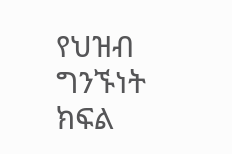የህዝብ ግንኙነት ክፍል